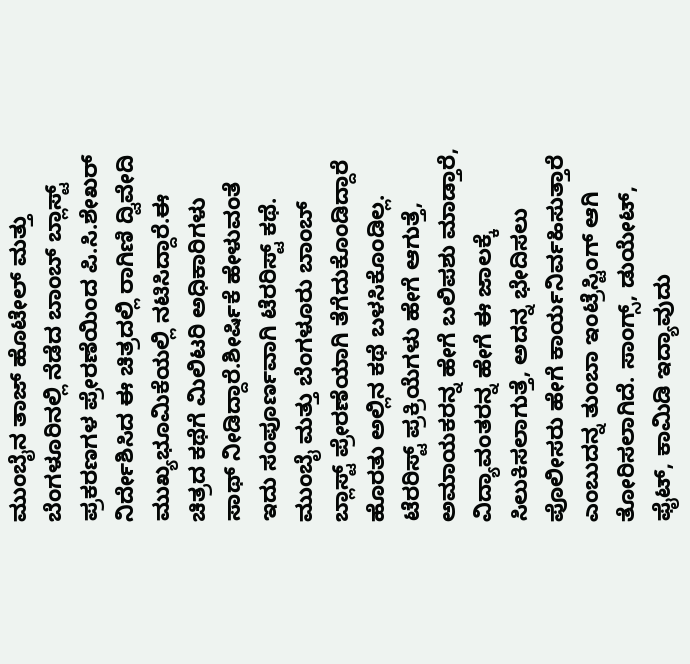ಮುಂಬೈನ ತಾಜ್ ಹೊಟೇಲ್ ಮತ್ತು ಬೆಂಗಳೂರಿನಲ್ಲಿ ನೆಡೆದ ಬಾಂಬ್ ಬ್ಲಾಸ್ಟ್ ಪ್ರಕರಣಗಳ ಪ್ರೇರಣೆಯಿಂದ ಪಿ.ಸಿ.ಶೇಖರ್ ನಿರ್ದೇಶಿಸಿದ ಈ ಚಿತ್ರದಲ್ಲಿ ರಾಗಿಣಿ ದ್ವಿವೇದಿ ಮುಖ್ಯಭೂಮಿಕೆಯಲ್ಲಿ ನಟಿಸಿದ್ದಾರೆ.ಈ ಚಿತ್ರದ ಕಥೆಗೆ ಮಿಲಿಟರಿ ಅಧಿಕಾರಿಗಳು ಸಾಥ್ ನೀಡಿದ್ದಾರೆ.ಶೀರ್ಷಿಕೆ ಹೇಳುವಂತೆ ಇದು ಸಂಪೂರ್ಣವಾಗಿ ಟೆರರಿಸ್ಟ್ ಕಥೆ. ಮುಂಬೈ ಮತ್ತು ಬೆಂಗಳೂರು ಬಾಂಬ್ ಬ್ಲಾಸ್ಟ್ ಪ್ರೇರಣೆಯಾಗಿ ತೆಗೆದುಕೊಂಡಿದ್ದಾರೆ ಹೊರತು ಅಲ್ಲಿನ ಕಥೆ ಬಳಸಿಕೊಂಡಿಲ್ಲ. ಟೆರರಿಸ್ಟ್ ಪ್ರಕ್ರಿಯೆಗಳು ಹೇಗೆ ಆಗುತ್ತೆ, ಅಮಾಯಕರನ್ನ ಹೇಗೆ ಬಲಿಪಶು ಮಾಡ್ತಾರೆ, ವಿದ್ಯಾವಂತರನ್ನ ಹೇಗೆ ಈ ಜಾಲಕ್ಕೆ ಸಿಲುಕಿಸಲಾಗುತ್ತೆ, ಅದನ್ನ ಭೇದಿಸಲು ಪೊಲೀಸರು ಹೇಗೆ ಕಾರ್ಯನಿರ್ವಹಿಸುತ್ತಾರೆ ಎಂಬುದನ್ನ ತುಂಬಾ ಇಂಟ್ರೆಸ್ಟಿಂಗ್ ಆಗಿ ತೋರಿಸಲಾಗಿದೆ. ಸಾಂಗ್ಸ್, ಡುಯೇಟ್, ಫೈಟ್, ಕಾಮಿಡಿ ಇದ್ಯಾವುದು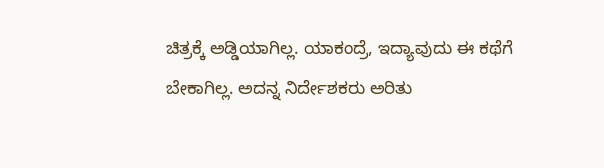ಚಿತ್ರಕ್ಕೆ ಅಡ್ಡಿಯಾಗಿಲ್ಲ. ಯಾಕಂದ್ರೆ, ಇದ್ಯಾವುದು ಈ ಕಥೆಗೆ ಬೇಕಾಗಿಲ್ಲ. ಅದನ್ನ ನಿರ್ದೇಶಕರು ಅರಿತು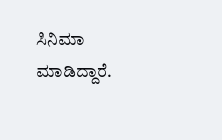ಸಿನಿಮಾ ಮಾಡಿದ್ದಾರೆ.